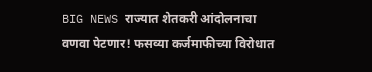BIG NEWS राज्यात शेतकरी आंदोलनाचा वणवा पेटणार! फसव्या कर्जमाफीच्या विरोधात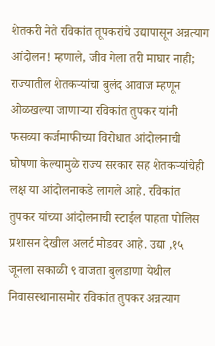शेतकरी नेते रविकांत तूपकरांचे उद्यापासून अन्नत्याग आंदोलन! म्हणाले, जीव गेला तरी माघार नाही;
राज्यातील शेतकऱ्यांचा बुलंद आवाज म्हणून ओळखल्या जाणाऱ्या रविकांत तुपकर यांनी फसव्या कर्जमाफीच्या विरोधात आंदोलनाची घोषणा केल्यामुळे राज्य सरकार सह शेतकऱ्यांचेही लक्ष या आंदोलनाकडे लागले आहे. रविकांत तुपकर यांच्या आंदोलनाची स्टाईल पाहता पोलिस प्रशासन देखील अलर्ट मोडवर आहे. उद्या ,१५ जूनला सकाळी ९ वाजता बुलडाणा येथील निवासस्थानासमोर रविकांत तुपकर अन्नत्याग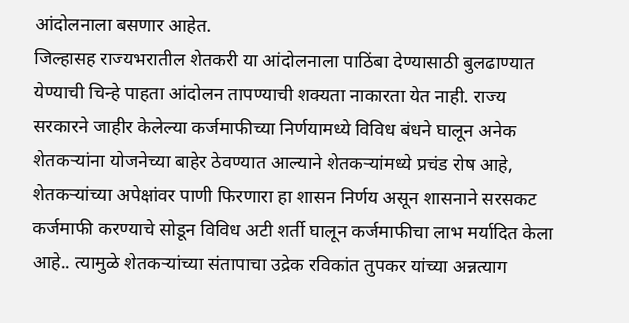आंदोलनाला बसणार आहेत.
जिल्हासह राज्यभरातील शेतकरी या आंदोलनाला पाठिंबा देण्यासाठी बुलढाण्यात येण्याची चिन्हे पाहता आंदोलन तापण्याची शक्यता नाकारता येत नाही. राज्य सरकारने जाहीर केलेल्या कर्जमाफीच्या निर्णयामध्ये विविध बंधने घालून अनेक शेतकऱ्यांना योजनेच्या बाहेर ठेवण्यात आल्याने शेतकऱ्यांमध्ये प्रचंड रोष आहे, शेतकऱ्यांच्या अपेक्षांवर पाणी फिरणारा हा शासन निर्णय असून शासनाने सरसकट कर्जमाफी करण्याचे सोडून विविध अटी शर्ती घालून कर्जमाफीचा लाभ मर्यादित केला आहे.. त्यामुळे शेतकऱ्यांच्या संतापाचा उद्रेक रविकांत तुपकर यांच्या अन्नत्याग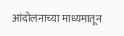आंदोलनाच्या माध्यमातून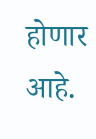होणार आहे.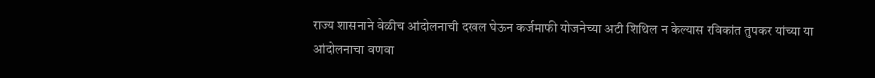राज्य शासनाने वेळीच आंदोलनाची दखल घेऊन कर्जमाफी योजनेच्या अटी शिथिल न केल्यास रविकांत तुपकर यांच्या या आंदोलनाचा वणवा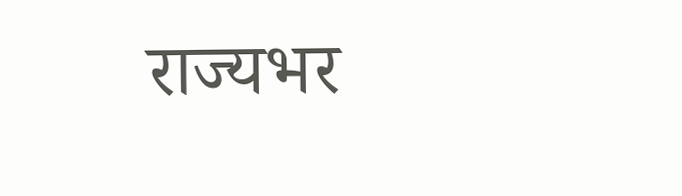राज्यभर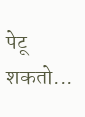पेटू शकतो...